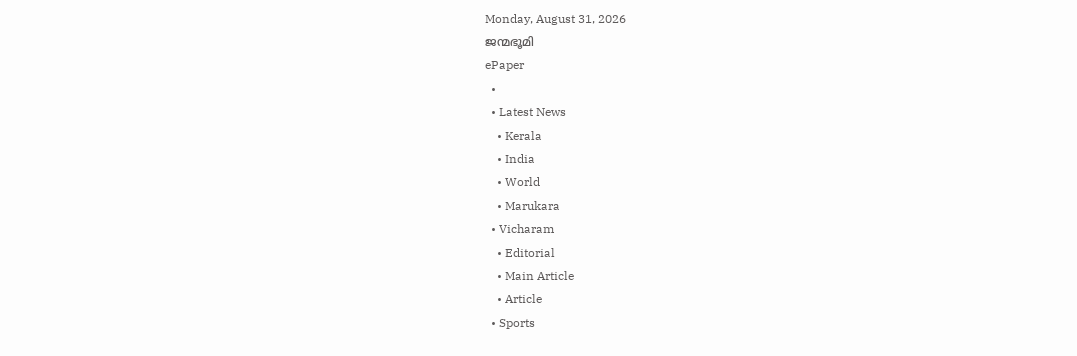Monday, August 31, 2026
ജന്മഭൂമി
ePaper
  •
  • Latest News
    • Kerala
    • India
    • World
    • Marukara
  • Vicharam
    • Editorial
    • Main Article
    • Article
  • Sports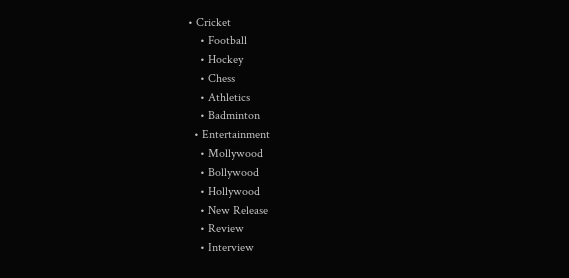• Cricket
    • Football
    • Hockey
    • Chess
    • Athletics
    • Badminton
  • Entertainment
    • Mollywood
    • Bollywood
    • Hollywood
    • New Release
    • Review
    • Interview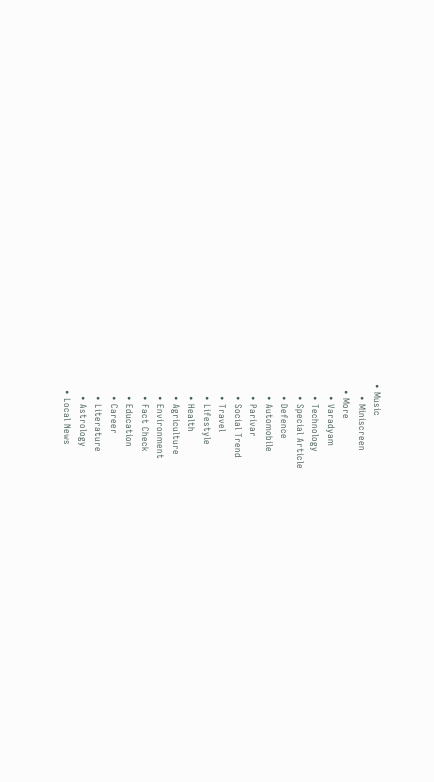• Music
    • Miniscreen
  • More
    • Varadyam
    • Technology
    • Special Article
    • Defence
    • Automobile
    • Parivar
    • Social Trend
    • Travel
    • Lifestyle
    • Health
    • Agriculture
    • Environment
    • Fact Check
    • Education
    • Career
    • Literature
    • Astrology
  • Local News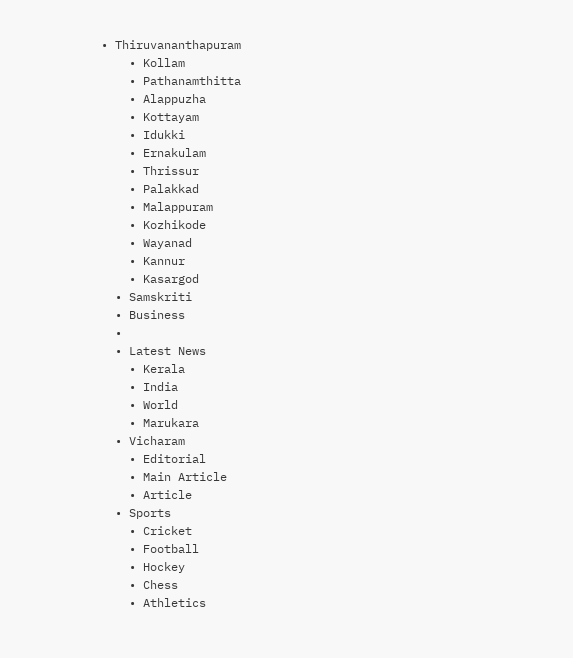• Thiruvananthapuram
    • Kollam
    • Pathanamthitta
    • Alappuzha
    • Kottayam
    • Idukki
    • Ernakulam
    • Thrissur
    • Palakkad
    • Malappuram
    • Kozhikode
    • Wayanad
    • Kannur
    • Kasargod
  • Samskriti
  • Business
  •
  • Latest News
    • Kerala
    • India
    • World
    • Marukara
  • Vicharam
    • Editorial
    • Main Article
    • Article
  • Sports
    • Cricket
    • Football
    • Hockey
    • Chess
    • Athletics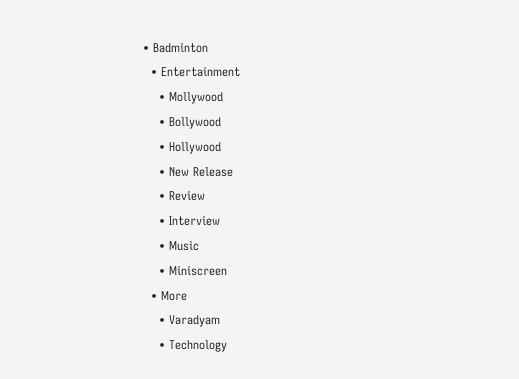• Badminton
  • Entertainment
    • Mollywood
    • Bollywood
    • Hollywood
    • New Release
    • Review
    • Interview
    • Music
    • Miniscreen
  • More
    • Varadyam
    • Technology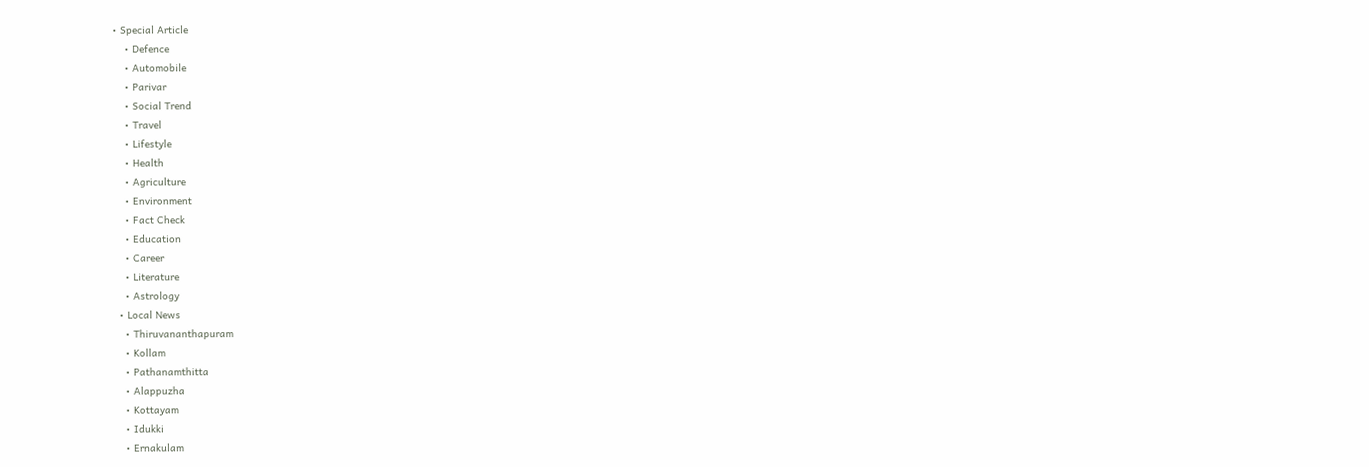• Special Article
    • Defence
    • Automobile
    • Parivar
    • Social Trend
    • Travel
    • Lifestyle
    • Health
    • Agriculture
    • Environment
    • Fact Check
    • Education
    • Career
    • Literature
    • Astrology
  • Local News
    • Thiruvananthapuram
    • Kollam
    • Pathanamthitta
    • Alappuzha
    • Kottayam
    • Idukki
    • Ernakulam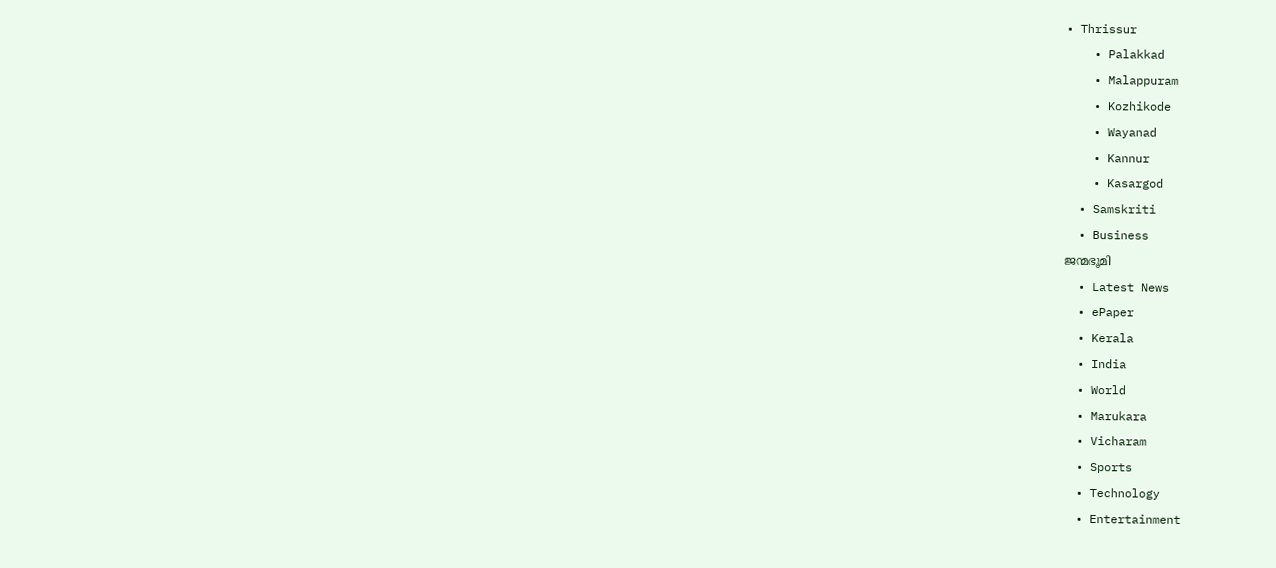• Thrissur
    • Palakkad
    • Malappuram
    • Kozhikode
    • Wayanad
    • Kannur
    • Kasargod
  • Samskriti
  • Business
ജന്മഭൂമി
  • Latest News
  • ePaper
  • Kerala
  • India
  • World
  • Marukara
  • Vicharam
  • Sports
  • Technology
  • Entertainment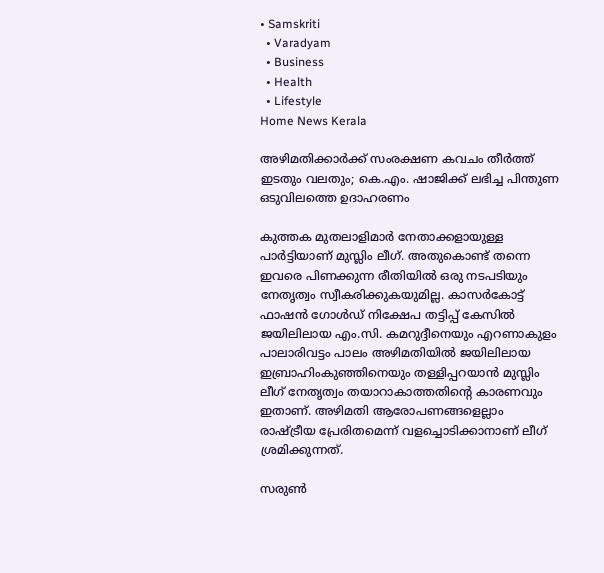• Samskriti
  • Varadyam
  • Business
  • Health
  • Lifestyle
Home News Kerala

അഴിമതിക്കാര്‍ക്ക് സംരക്ഷണ കവചം തീര്‍ത്ത് ഇടതും വലതും; കെ.എം. ഷാജിക്ക് ലഭിച്ച പിന്തുണ ഒടുവിലത്തെ ഉദാഹരണം

കുത്തക മുതലാളിമാര്‍ നേതാക്കളായുള്ള പാര്‍ട്ടിയാണ് മുസ്ലിം ലീഗ്. അതുകൊണ്ട് തന്നെ ഇവരെ പിണക്കുന്ന രീതിയില്‍ ഒരു നടപടിയും നേതൃത്വം സ്വീകരിക്കുകയുമില്ല. കാസര്‍കോട്ട് ഫാഷന്‍ ഗോള്‍ഡ് നിക്ഷേപ തട്ടിപ്പ് കേസില്‍ ജയിലിലായ എം.സി. കമറുദ്ദീനെയും എറണാകുളം പാലാരിവട്ടം പാലം അഴിമതിയില്‍ ജയിലിലായ ഇബ്രാഹിംകുഞ്ഞിനെയും തള്ളിപ്പറയാന്‍ മുസ്ലിം ലീഗ് നേതൃത്വം തയാറാകാത്തതിന്റെ കാരണവും ഇതാണ്. അഴിമതി ആരോപണങ്ങളെല്ലാം രാഷ്‌ട്രീയ പ്രേരിതമെന്ന് വളച്ചൊടിക്കാനാണ് ലീഗ് ശ്രമിക്കുന്നത്.

സരുണ്‍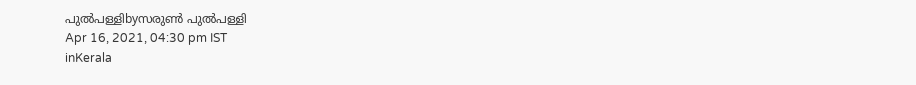പുല്‍പള്ളിbyസരുണ്‍ പുല്‍പള്ളി
Apr 16, 2021, 04:30 pm IST
inKerala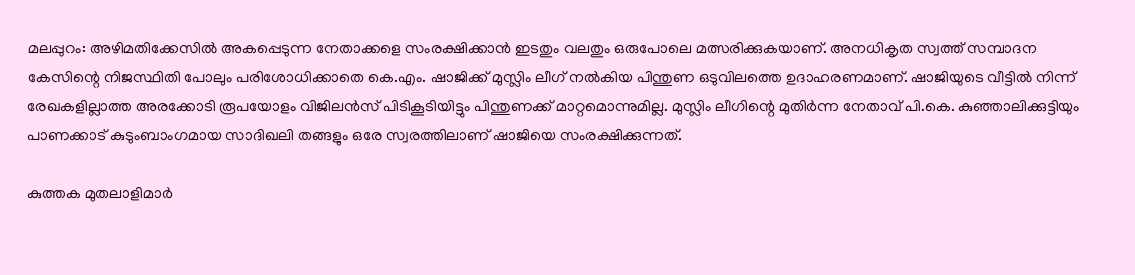മലപ്പുറം: അഴിമതിക്കേസില്‍ അകപ്പെടുന്ന നേതാക്കളെ സംരക്ഷിക്കാന്‍ ഇടതും വലതും ഒരുപോലെ മത്സരിക്കുകയാണ്. അനധികൃത സ്വത്ത് സമ്പാദന കേസിന്റെ നിജസ്ഥിതി പോലും പരിശോധിക്കാതെ കെ.എം. ഷാജിക്ക് മുസ്ലിം ലീഗ് നല്‍കിയ പിന്തുണ ഒടുവിലത്തെ ഉദാഹരണമാണ്. ഷാജിയുടെ വീട്ടില്‍ നിന്ന് രേഖകളില്ലാത്ത അരക്കോടി രൂപയോളം വിജിലന്‍സ് പിടികൂടിയിട്ടും പിന്തുണക്ക് മാറ്റമൊന്നുമില്ല. മുസ്ലിം ലീഗിന്റെ മുതിര്‍ന്ന നേതാവ് പി.കെ. കുഞ്ഞാലിക്കുട്ടിയും പാണക്കാട് കുടുംബാംഗമായ സാദിഖലി തങ്ങളും ഒരേ സ്വരത്തിലാണ് ഷാജിയെ സംരക്ഷിക്കുന്നത്.

കുത്തക മുതലാളിമാര്‍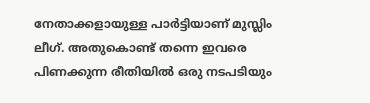നേതാക്കളായുള്ള പാര്‍ട്ടിയാണ് മുസ്ലിം ലീഗ്. അതുകൊണ്ട് തന്നെ ഇവരെ പിണക്കുന്ന രീതിയില്‍ ഒരു നടപടിയും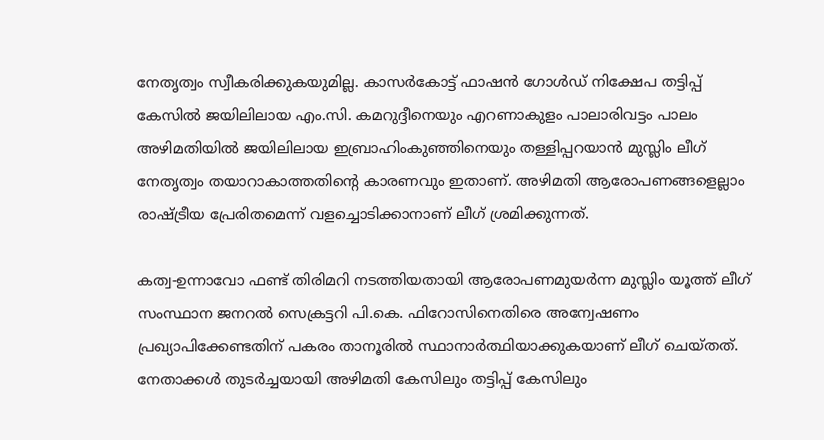നേതൃത്വം സ്വീകരിക്കുകയുമില്ല. കാസര്‍കോട്ട് ഫാഷന്‍ ഗോള്‍ഡ് നിക്ഷേപ തട്ടിപ്പ് കേസില്‍ ജയിലിലായ എം.സി. കമറുദ്ദീനെയും എറണാകുളം പാലാരിവട്ടം പാലം അഴിമതിയില്‍ ജയിലിലായ ഇബ്രാഹിംകുഞ്ഞിനെയും തള്ളിപ്പറയാന്‍ മുസ്ലിം ലീഗ് നേതൃത്വം തയാറാകാത്തതിന്റെ കാരണവും ഇതാണ്. അഴിമതി ആരോപണങ്ങളെല്ലാം രാഷ്‌ട്രീയ പ്രേരിതമെന്ന് വളച്ചൊടിക്കാനാണ് ലീഗ് ശ്രമിക്കുന്നത്.

കത്വ-ഉന്നാവോ ഫണ്ട് തിരിമറി നടത്തിയതായി ആരോപണമുയര്‍ന്ന മുസ്ലിം യൂത്ത് ലീഗ് സംസ്ഥാന ജനറല്‍ സെക്രട്ടറി പി.കെ. ഫിറോസിനെതിരെ അന്വേഷണം പ്രഖ്യാപിക്കേണ്ടതിന് പകരം താനൂരില്‍ സ്ഥാനാര്‍ത്ഥിയാക്കുകയാണ് ലീഗ് ചെയ്തത്. നേതാക്കള്‍ തുടര്‍ച്ചയായി അഴിമതി കേസിലും തട്ടിപ്പ് കേസിലും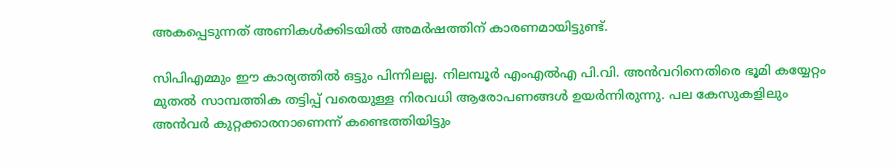അകപ്പെടുന്നത് അണികള്‍ക്കിടയില്‍ അമര്‍ഷത്തിന് കാരണമായിട്ടുണ്ട്.

സിപിഎമ്മും ഈ കാര്യത്തില്‍ ഒട്ടും പിന്നിലല്ല. നിലമ്പൂര്‍ എംഎല്‍എ പി.വി. അന്‍വറിനെതിരെ ഭൂമി കയ്യേറ്റം മുതല്‍ സാമ്പത്തിക തട്ടിപ്പ് വരെയുള്ള നിരവധി ആരോപണങ്ങള്‍ ഉയര്‍ന്നിരുന്നു. പല കേസുകളിലും അന്‍വര്‍ കുറ്റക്കാരനാണെന്ന് കണ്ടെത്തിയിട്ടും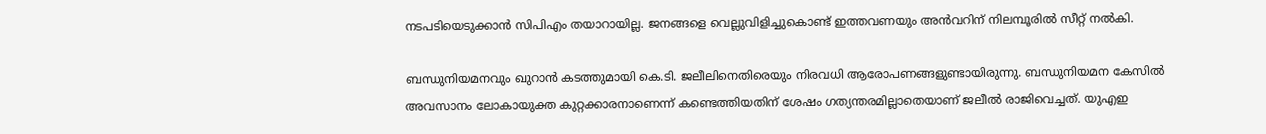നടപടിയെടുക്കാന്‍ സിപിഎം തയാറായില്ല. ജനങ്ങളെ വെല്ലുവിളിച്ചുകൊണ്ട് ഇത്തവണയും അന്‍വറിന് നിലമ്പൂരില്‍ സീറ്റ് നല്‍കി.

ബന്ധുനിയമനവും ഖുറാന്‍ കടത്തുമായി കെ.ടി. ജലീലിനെതിരെയും നിരവധി ആരോപണങ്ങളുണ്ടായിരുന്നു. ബന്ധുനിയമന കേസില്‍ അവസാനം ലോകായുക്ത കുറ്റക്കാരനാണെന്ന് കണ്ടെത്തിയതിന് ശേഷം ഗത്യന്തരമില്ലാതെയാണ് ജലീല്‍ രാജിവെച്ചത്. യുഎഇ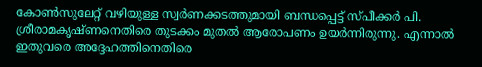കോണ്‍സുലേറ്റ് വഴിയുള്ള സ്വര്‍ണക്കടത്തുമായി ബന്ധപ്പെട്ട് സ്പീക്കര്‍ പി. ശ്രീരാമകൃഷ്ണനെതിരെ തുടക്കം മുതല്‍ ആരോപണം ഉയര്‍ന്നിരുന്നു. എന്നാല്‍ ഇതുവരെ അദ്ദേഹത്തിനെതിരെ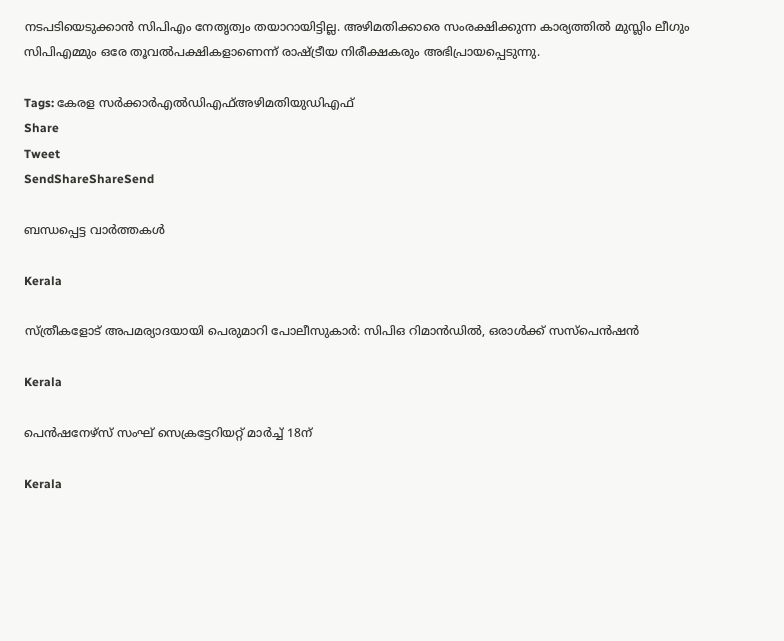നടപടിയെടുക്കാന്‍ സിപിഎം നേതൃത്വം തയാറായിട്ടില്ല. അഴിമതിക്കാരെ സംരക്ഷിക്കുന്ന കാര്യത്തില്‍ മുസ്ലിം ലീഗും സിപിഎമ്മും ഒരേ തൂവല്‍പക്ഷികളാണെന്ന് രാഷ്‌ട്രീയ നിരീക്ഷകരും അഭിപ്രായപ്പെടുന്നു.

Tags: കേരള സര്‍ക്കാര്‍എല്‍ഡിഎഫ്‌അഴിമതിയുഡിഎഫ്
Share
Tweet
SendShareShareSend

ബന്ധപ്പെട്ട വാര്‍ത്തകള്‍

Kerala

സ്ത്രീകളോട് അപമര്യാദയായി പെരുമാറി പോലീസുകാര്‍: സിപിഒ റിമാന്‍ഡില്‍, ഒരാള്‍ക്ക് സസ്പെന്‍ഷന്‍

Kerala

പെന്‍ഷനേഴ്‌സ് സംഘ് സെക്രട്ടേറിയറ്റ് മാര്‍ച്ച് 18ന്

Kerala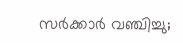സര്‍ക്കാര്‍ വഞ്ചിച്ചു;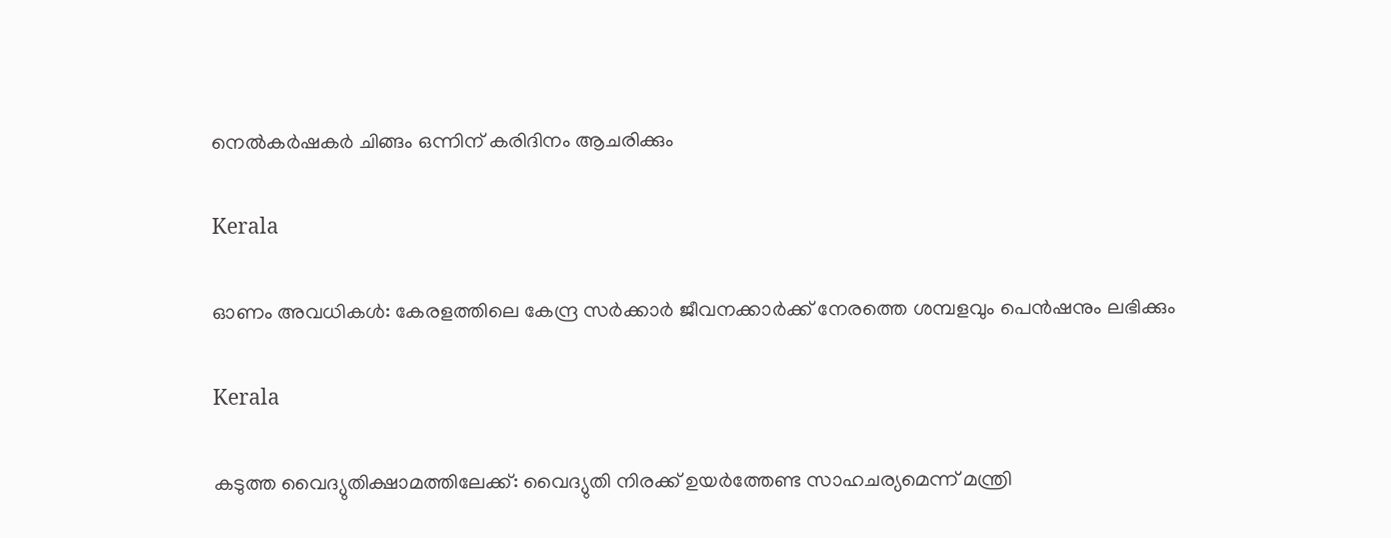നെല്‍കര്‍ഷകര്‍ ചിങ്ങം ഒന്നിന്‌ കരിദിനം ആചരിക്കും

Kerala

ഓണം അവധികള്‍: കേരളത്തിലെ കേന്ദ്ര സര്‍ക്കാര്‍ ജീവനക്കാര്‍ക്ക് നേരത്തെ ശമ്പളവും പെന്‍ഷനും ലഭിക്കും

Kerala

കടുത്ത വൈദ്യുതിക്ഷാമത്തിലേക്ക്: വൈദ്യുതി നിരക്ക് ഉയര്‍ത്തേണ്ട സാഹചര്യമെന്ന് മന്ത്രി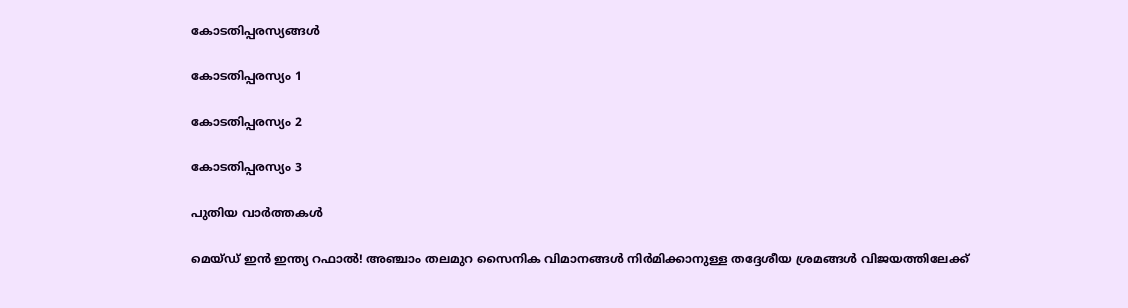കോടതിപ്പരസ്യങ്ങള്‍

കോടതിപ്പരസ്യം 1

കോടതിപ്പരസ്യം 2

കോടതിപ്പരസ്യം 3

പുതിയ വാര്‍ത്തകള്‍

മെയ്ഡ് ഇന്‍ ഇന്ത്യ റഫാല്‍! അഞ്ചാം തലമുറ സൈനിക വിമാനങ്ങള്‍ നിര്‍മിക്കാനുള്ള തദ്ദേശീയ ശ്രമങ്ങള്‍ വിജയത്തിലേക്ക്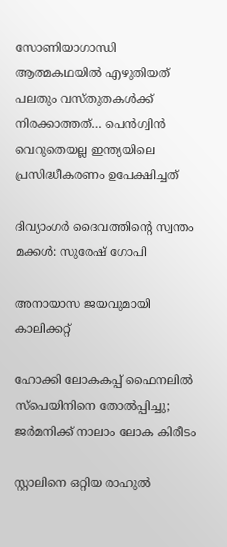സോണിയാഗാന്ധി ആത്മകഥയില്‍ എഴുതിയത് പലതും വസ്തുതകള്‍ക്ക് നിരക്കാത്തത്… പെന്‍ഗ്വിന്‍ വെറുതെയല്ല ഇന്ത്യയിലെ പ്രസിദ്ധീകരണം ഉപേക്ഷിച്ചത്

ദിവ്യാംഗര്‍ ദൈവത്തിന്റെ സ്വന്തം മക്കള്‍: സുരേഷ് ഗോപി

അനായാസ ജയവുമായി കാലിക്കറ്റ്

ഹോക്കി ലോകകപ്പ് ഫൈനലില്‍ സ്‌പെയിനിനെ തോല്‍പ്പിച്ചു; ജര്‍മനിക്ക് നാലാം ലോക കിരീടം

സ്റ്റാലിനെ ഒറ്റിയ രാഹുല്‍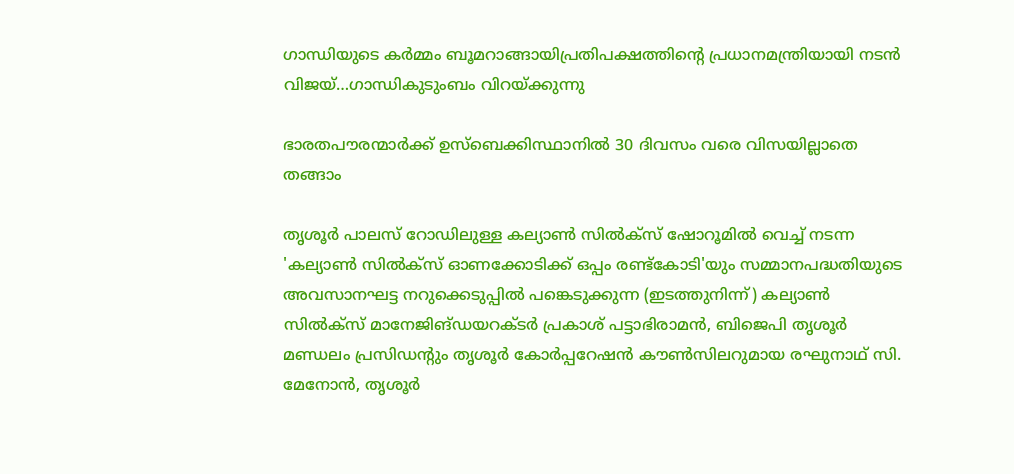ഗാന്ധിയുടെ കര്‍മ്മം ബൂമറാങ്ങായിപ്രതിപക്ഷത്തിന്റെ പ്രധാനമന്ത്രിയായി നടന്‍ വിജയ്…ഗാന്ധികുടുംബം വിറയ്‌ക്കുന്നു

ഭാരതപൗരന്മാര്‍ക്ക് ഉസ്ബെക്കിസ്ഥാനില്‍ 30 ദിവസം വരെ വിസയില്ലാതെ തങ്ങാം

തൃശൂര്‍ പാലസ് റോഡിലുള്ള കല്യാണ്‍ സില്‍ക്‌സ് ഷോറൂമില്‍ വെച്ച് നടന്ന 'കല്യാണ്‍ സില്‍ക്‌സ് ഓണക്കോടിക്ക് ഒപ്പം രണ്ട്‌കോടി'യും സമ്മാനപദ്ധതിയുടെ അവസാനഘട്ട നറുക്കെടുപ്പില്‍ പങ്കെടുക്കുന്ന (ഇടത്തുനിന്ന്) കല്യാണ്‍ സില്‍ക്‌സ് മാനേജിങ്ഡയറക്ടര്‍ പ്രകാശ് പട്ടാഭിരാമന്‍, ബിജെപി തൃശൂര്‍ മണ്ഡലം പ്രസിഡന്റും തൃശൂര്‍ കോര്‍പ്പറേഷന്‍ കൗണ്‍സിലറുമായ രഘുനാഥ് സി. മേനോന്‍, തൃശൂര്‍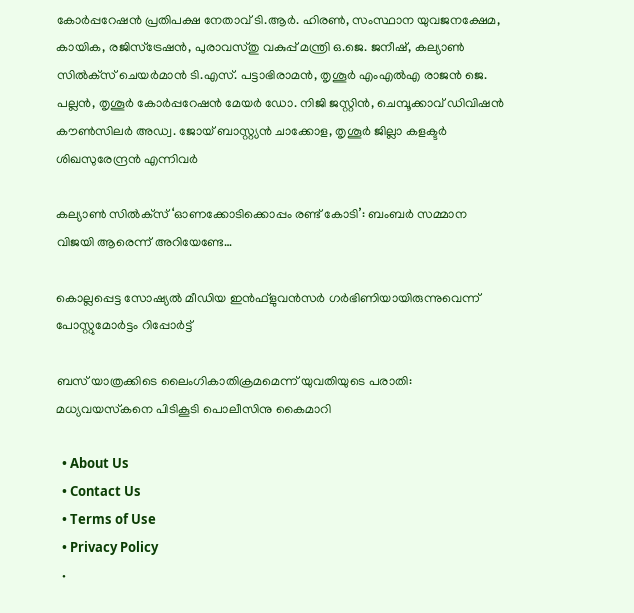കോര്‍പ്പറേഷന്‍ പ്രതിപക്ഷ നേതാവ് ടി.ആര്‍. ഹിരണ്‍, സംസ്ഥാന യുവജനക്ഷേമ, കായിക, രജിസ്‌ട്രേഷന്‍, പുരാവസ്തു വകുപ്പ് മന്ത്രി ഒ.ജെ. ജനീഷ്, കല്യാണ്‍ സില്‍ക്‌സ് ചെയര്‍മാന്‍ ടി.എസ്. പട്ടാഭിരാമന്‍, തൃശൂര്‍ എംഎല്‍എ രാജന്‍ ജെ. പല്ലന്‍, തൃശൂര്‍ കോര്‍പ്പറേഷന്‍ മേയര്‍ ഡോ. നിജി ജസ്റ്റിന്‍, ചെമ്പൂക്കാവ് ഡിവിഷന്‍ കൗണ്‍സിലര്‍ അഡ്വ. ജോയ് ബാസ്റ്റ്യന്‍ ചാക്കോള, തൃശൂര്‍ ജില്ലാ കളക്ടര്‍ ശിഖസുരേന്ദ്രന്‍ എന്നിവര്‍

കല്യാണ്‍ സില്‍ക്‌സ് ‘ഓണക്കോടിക്കൊപ്പം രണ്ട് കോടി’: ബംബര്‍ സമ്മാന വിജയി ആരെന്ന് അറിയേണ്ടേ…

കൊല്ലപ്പെട്ട സോഷ്യല്‍ മീഡിയ ഇന്‍ഫ്‌ളുവന്‍സര്‍ ഗര്‍ഭിണിയായിരുന്നുവെന്ന് പോസ്റ്റുമോര്‍ട്ടം റിപ്പോര്‍ട്ട്

ബസ് യാത്രക്കിടെ ലൈംഗികാതിക്രമമെന്ന് യുവതിയുടെ പരാതി: മധ്യവയസ്‌കനെ പിടികൂടി പൊലീസിനു കൈമാറി

  • About Us
  • Contact Us
  • Terms of Use
  • Privacy Policy
  •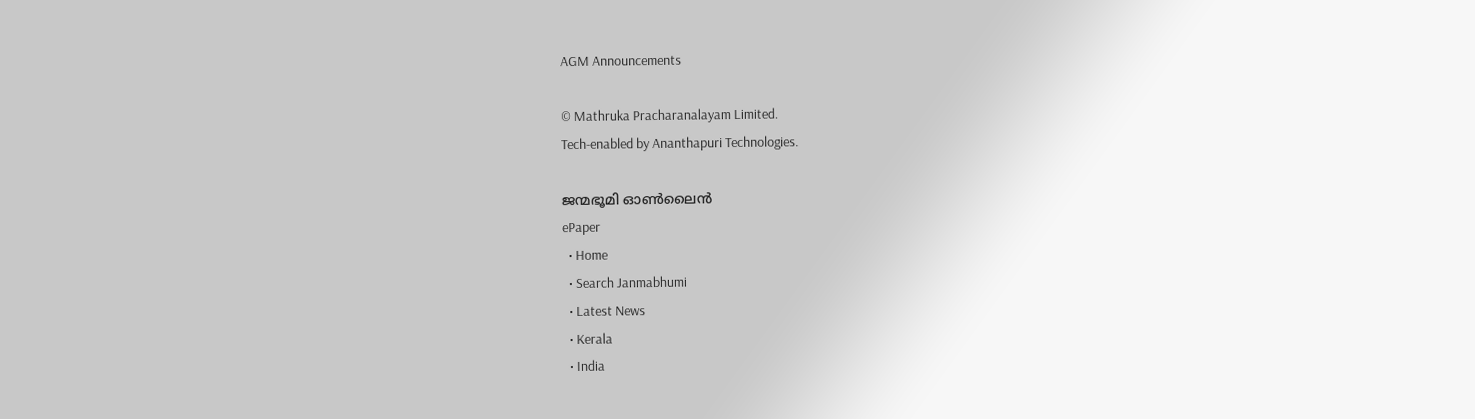AGM Announcements

© Mathruka Pracharanalayam Limited.
Tech-enabled by Ananthapuri Technologies.

ജന്മഭൂമി ഓണ്‍ലൈന്‍
ePaper
  • Home
  • Search Janmabhumi
  • Latest News
  • Kerala
  • India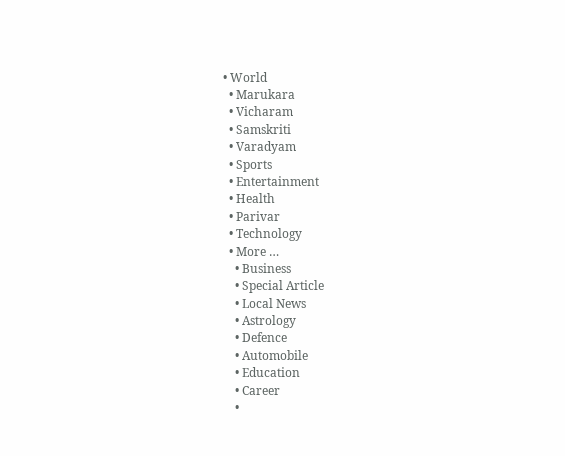• World
  • Marukara
  • Vicharam
  • Samskriti
  • Varadyam
  • Sports
  • Entertainment
  • Health
  • Parivar
  • Technology
  • More …
    • Business
    • Special Article
    • Local News
    • Astrology
    • Defence
    • Automobile
    • Education
    • Career
    •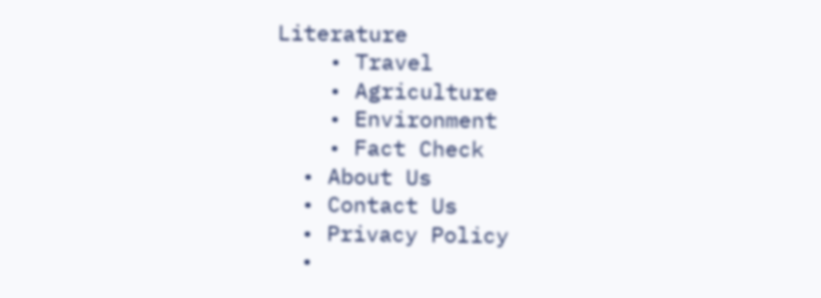Literature
    • Travel
    • Agriculture
    • Environment
    • Fact Check
  • About Us
  • Contact Us
  • Privacy Policy
  •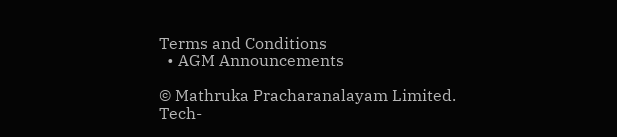Terms and Conditions
  • AGM Announcements

© Mathruka Pracharanalayam Limited.
Tech-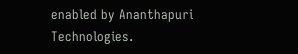enabled by Ananthapuri Technologies.